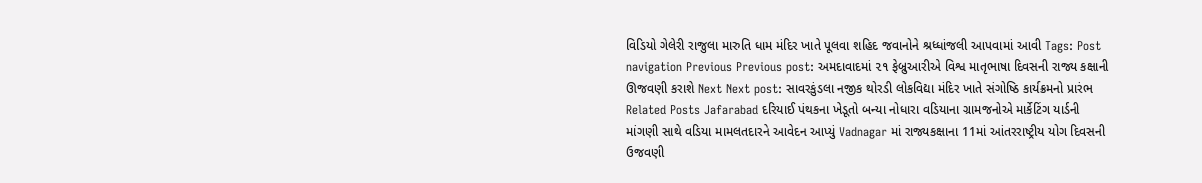વિડિયો ગેલેરી રાજુલા મારુતિ ધામ મંદિર ખાતે પૂલવા શહિદ જવાનોને શ્રધ્ધાંજલી આપવામાં આવી Tags: Post navigation Previous Previous post: અમદાવાદમાં ૨૧ ફેબ્રુઆરીએ વિશ્વ માતૃભાષા દિવસની રાજ્ય કક્ષાની ઊજવણી કરાશે Next Next post: સાવરકુંડલા નજીક થોરડી લોકવિદ્યા મંદિર ખાતે સંગોષ્ઠિ કાર્યક્રમનો પ્રારંભ Related Posts Jafarabad દરિયાઈ પંથકના ખેડૂતો બન્યા નોધારા વડિયાના ગ્રામજનોએ માર્કેટિંગ યાર્ડની માંગણી સાથે વડિયા મામલતદારને આવેદન આપ્યું Vadnagar માં રાજ્યકક્ષાના 11માં આંતરરાષ્ટ્રીય યોગ દિવસની ઉજવણી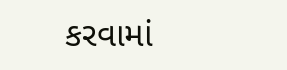કરવામાં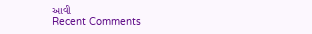આવી
Recent Comments